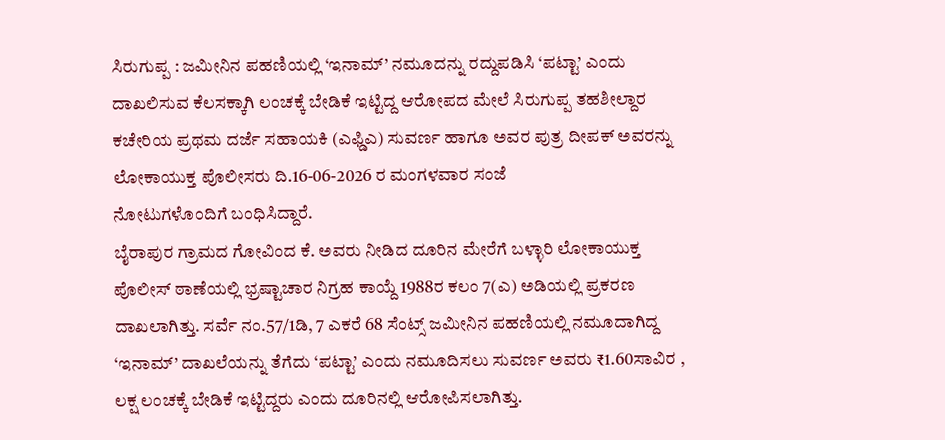ಸಿರುಗುಪ್ಪ : ಜಮೀನಿನ ಪಹಣಿಯಲ್ಲಿ ‘ಇನಾಮ್’ ನಮೂದನ್ನು ರದ್ದುಪಡಿಸಿ ‘ಪಟ್ಟಾ’ ಎಂದು ದಾಖಲಿಸುವ ಕೆಲಸಕ್ಕಾಗಿ ಲಂಚಕ್ಕೆ ಬೇಡಿಕೆ ಇಟ್ಟಿದ್ದ ಆರೋಪದ ಮೇಲೆ ಸಿರುಗುಪ್ಪ ತಹಶೀಲ್ದಾರ ಕಚೇರಿಯ ಪ್ರಥಮ ದರ್ಜೆ ಸಹಾಯಕಿ (ಎಫ್ಡಿಎ) ಸುವರ್ಣ ಹಾಗೂ ಅವರ ಪುತ್ರ ದೀಪಕ್ ಅವರನ್ನು ಲೋಕಾಯುಕ್ತ ಪೊಲೀಸರು ದಿ.16-06-2026 ರ ಮಂಗಳವಾರ ಸಂಜೆ
ನೋಟುಗಳೊಂದಿಗೆ ಬಂಧಿಸಿದ್ದಾರೆ.
ಬೈರಾಪುರ ಗ್ರಾಮದ ಗೋವಿಂದ ಕೆ. ಅವರು ನೀಡಿದ ದೂರಿನ ಮೇರೆಗೆ ಬಳ್ಳಾರಿ ಲೋಕಾಯುಕ್ತ ಪೊಲೀಸ್ ಠಾಣೆಯಲ್ಲಿ ಭ್ರಷ್ಟಾಚಾರ ನಿಗ್ರಹ ಕಾಯ್ದೆ 1988ರ ಕಲಂ 7(ಎ) ಅಡಿಯಲ್ಲಿ ಪ್ರಕರಣ ದಾಖಲಾಗಿತ್ತು. ಸರ್ವೆ ನಂ.57/1ಡಿ, 7 ಎಕರೆ 68 ಸೆಂಟ್ಸ್ ಜಮೀನಿನ ಪಹಣಿಯಲ್ಲಿ ನಮೂದಾಗಿದ್ದ ‘ಇನಾಮ್’ ದಾಖಲೆಯನ್ನು ತೆಗೆದು ‘ಪಟ್ಟಾ’ ಎಂದು ನಮೂದಿಸಲು ಸುವರ್ಣ ಅವರು ₹1.60ಸಾವಿರ , ಲಕ್ಷ ಲಂಚಕ್ಕೆ ಬೇಡಿಕೆ ಇಟ್ಟಿದ್ದರು ಎಂದು ದೂರಿನಲ್ಲಿ ಆರೋಪಿಸಲಾಗಿತ್ತು.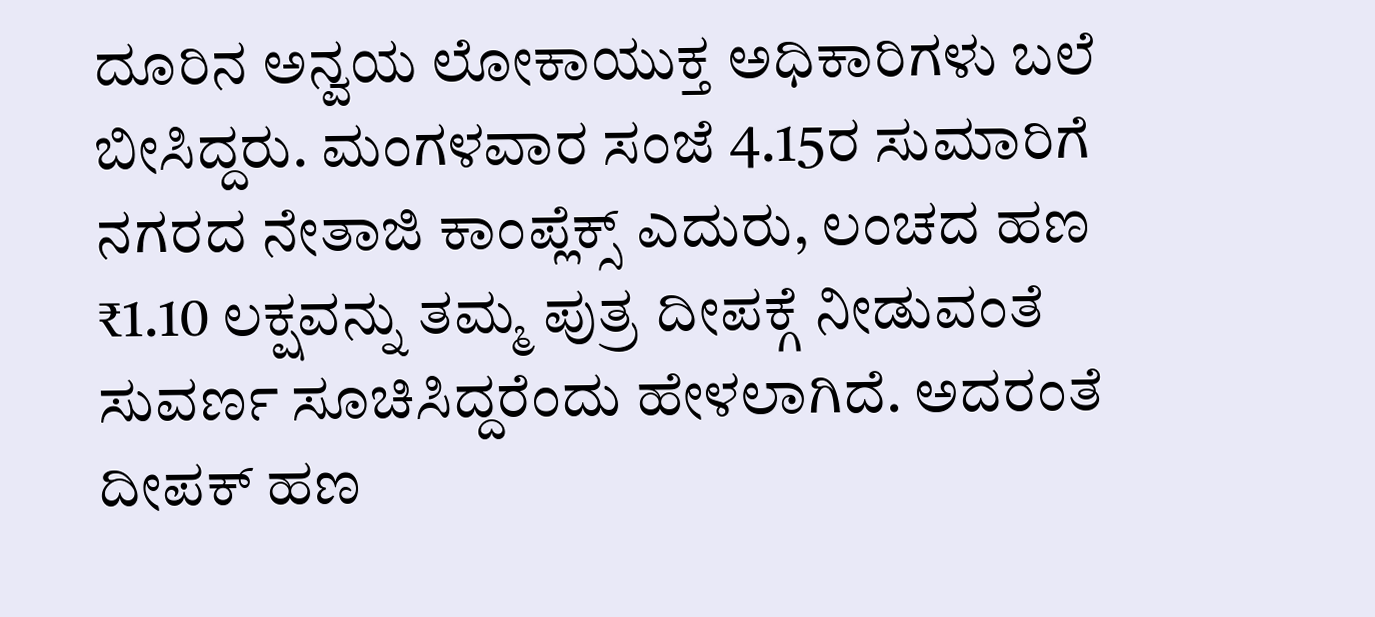ದೂರಿನ ಅನ್ವಯ ಲೋಕಾಯುಕ್ತ ಅಧಿಕಾರಿಗಳು ಬಲೆ ಬೀಸಿದ್ದರು. ಮಂಗಳವಾರ ಸಂಜೆ 4.15ರ ಸುಮಾರಿಗೆ ನಗರದ ನೇತಾಜಿ ಕಾಂಪ್ಲೆಕ್ಸ್ ಎದುರು, ಲಂಚದ ಹಣ ₹1.10 ಲಕ್ಷವನ್ನು ತಮ್ಮ ಪುತ್ರ ದೀಪಕ್ಗೆ ನೀಡುವಂತೆ ಸುವರ್ಣ ಸೂಚಿಸಿದ್ದರೆಂದು ಹೇಳಲಾಗಿದೆ. ಅದರಂತೆ ದೀಪಕ್ ಹಣ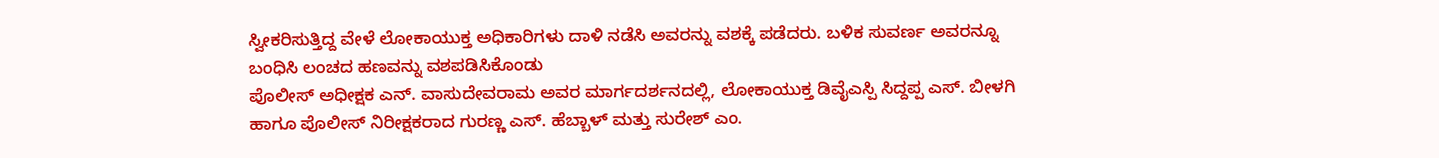ಸ್ವೀಕರಿಸುತ್ತಿದ್ದ ವೇಳೆ ಲೋಕಾಯುಕ್ತ ಅಧಿಕಾರಿಗಳು ದಾಳಿ ನಡೆಸಿ ಅವರನ್ನು ವಶಕ್ಕೆ ಪಡೆದರು. ಬಳಿಕ ಸುವರ್ಣ ಅವರನ್ನೂ ಬಂಧಿಸಿ ಲಂಚದ ಹಣವನ್ನು ವಶಪಡಿಸಿಕೊಂಡು
ಪೊಲೀಸ್ ಅಧೀಕ್ಷಕ ಎನ್. ವಾಸುದೇವರಾಮ ಅವರ ಮಾರ್ಗದರ್ಶನದಲ್ಲಿ, ಲೋಕಾಯುಕ್ತ ಡಿವೈಎಸ್ಪಿ ಸಿದ್ದಪ್ಪ ಎಸ್. ಬೀಳಗಿ ಹಾಗೂ ಪೊಲೀಸ್ ನಿರೀಕ್ಷಕರಾದ ಗುರಣ್ಣ ಎಸ್. ಹೆಬ್ಬಾಳ್ ಮತ್ತು ಸುರೇಶ್ ಎಂ.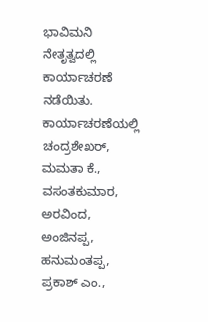ಭಾವಿಮನಿ ನೇತೃತ್ವದಲ್ಲಿ ಕಾರ್ಯಾಚರಣೆ ನಡೆಯಿತು.
ಕಾರ್ಯಾಚರಣೆಯಲ್ಲಿ ಚಂದ್ರಶೇಖರ್, ಮಮತಾ ಕೆ., ವಸಂತಕುಮಾರ, ಅರವಿಂದ, ಅಂಜಿನಪ್ಪ, ಹನುಮಂತಪ್ಪ, ಪ್ರಕಾಶ್ ಎಂ.,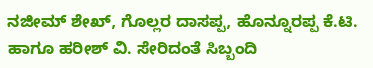ನಜೀಮ್ ಶೇಖ್, ಗೊಲ್ಲರ ದಾಸಪ್ಪ, ಹೊನ್ನೂರಪ್ಪ ಕೆ.ಟಿ. ಹಾಗೂ ಹರೀಶ್ ವಿ. ಸೇರಿದಂತೆ ಸಿಬ್ಬಂದಿ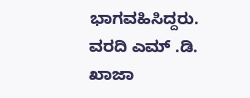ಭಾಗವಹಿಸಿದ್ದರು.
ವರದಿ ಎಮ್ .ಡಿ. ಖಾಜಾ